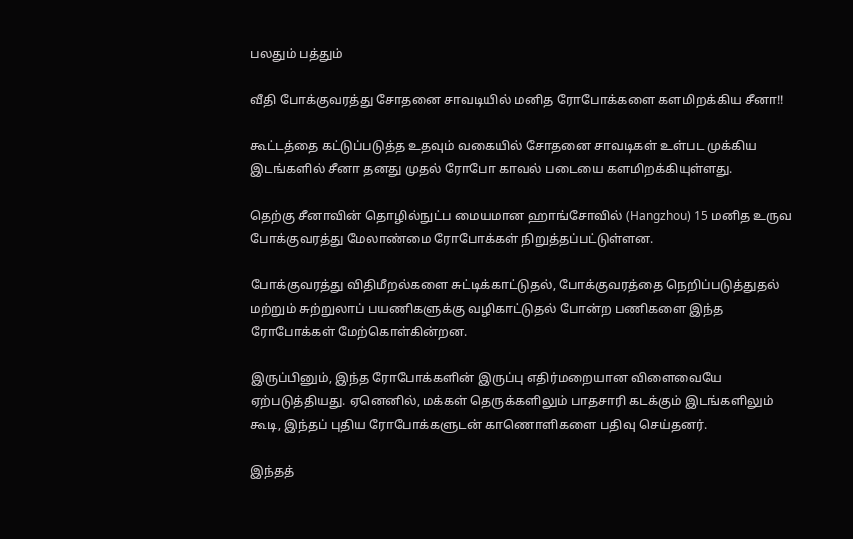பலதும் பத்தும்

வீதி போக்குவரத்து சோதனை சாவடியில் மனித ரோபோக்களை களமிறக்கிய சீனா!!

கூட்டத்தை கட்டுப்படுத்த உதவும் வகையில் சோதனை சாவடிகள் உள்பட முக்கிய இடங்களில் சீனா தனது முதல் ரோபோ காவல் படையை களமிறக்கியுள்ளது.

தெற்கு சீனாவின் தொழில்நுட்ப மையமான ஹாங்சோவில் (Hangzhou) 15 மனித உருவ போக்குவரத்து மேலாண்மை ரோபோக்கள் நிறுத்தப்பட்டுள்ளன.

போக்குவரத்து விதிமீறல்களை சுட்டிக்காட்டுதல், போக்குவரத்தை நெறிப்படுத்துதல் மற்றும் சுற்றுலாப் பயணிகளுக்கு வழிகாட்டுதல் போன்ற பணிகளை இந்த ரோபோக்கள் மேற்கொள்கின்றன.

இருப்பினும், இந்த ரோபோக்களின் இருப்பு எதிர்மறையான விளைவையே ஏற்படுத்தியது. ஏனெனில், மக்கள் தெருக்களிலும் பாதசாரி கடக்கும் இடங்களிலும் கூடி, இந்தப் புதிய ரோபோக்களுடன் காணொளிகளை பதிவு செய்தனர்.

இந்தத்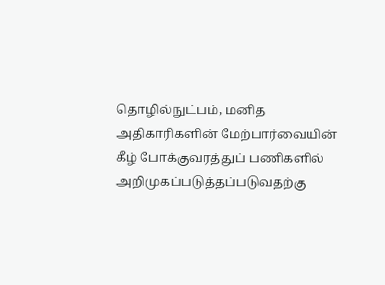தொழில்நுட்பம், மனித அதிகாரிகளின் மேற்பார்வையின் கீழ் போக்குவரத்துப் பணிகளில் அறிமுகப்படுத்தப்படுவதற்கு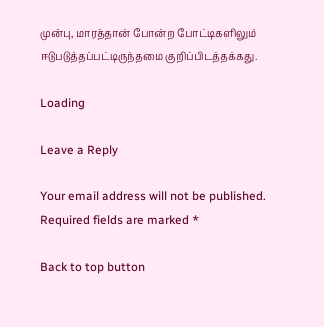முன்பு, மாரத்தான் போன்ற போட்டிகளிலும் ஈடுபடுத்தப்பட்டிருந்தமை குறிப்பிடத்தக்கது.

Loading

Leave a Reply

Your email address will not be published. Required fields are marked *

Back to top button